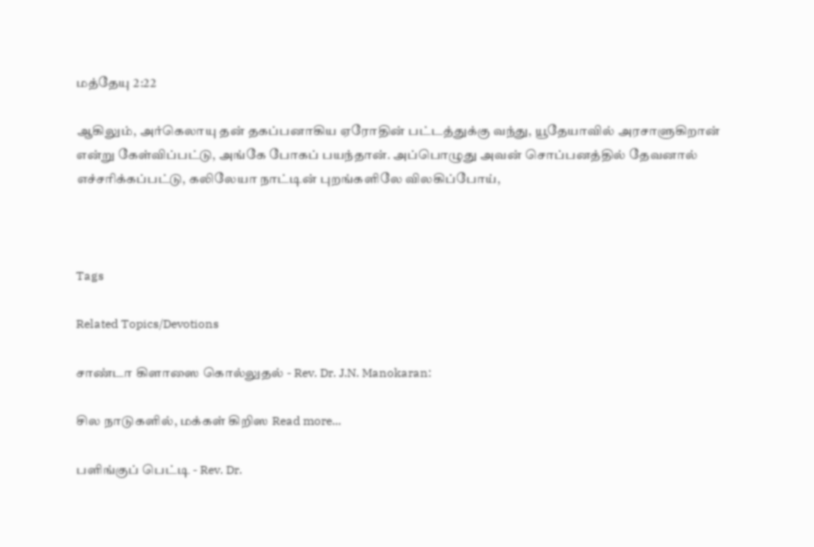மத்தேயு 2:22

ஆகிலும், அர்கெலாயு தன் தகப்பனாகிய ஏரோதின் பட்டத்துக்கு வந்து, யூதேயாவில் அரசாளுகிறான் என்று கேள்விப்பட்டு, அங்கே போகப் பயந்தான். அப்பொழுது அவன் சொப்பனத்தில் தேவனால் எச்சரிக்கப்பட்டு, கலிலேயா நாட்டின் புறங்களிலே விலகிப்போய்,



Tags

Related Topics/Devotions

சாண்டா கிளாஸை கொல்லுதல் - Rev. Dr. J.N. Manokaran:

சில நாடுகளில், மக்கள் கிறிஸ Read more...

பளிங்குப் பெட்டி - Rev. Dr.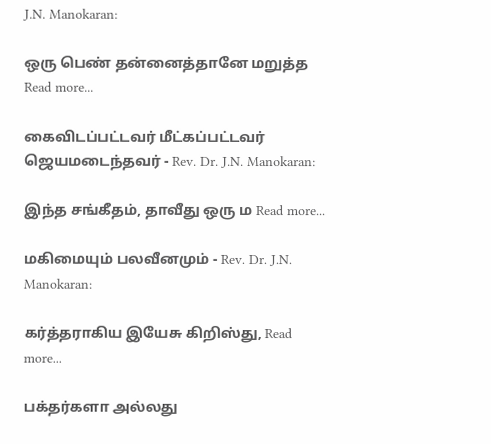J.N. Manokaran:

ஒரு பெண் தன்னைத்தானே மறுத்த Read more...

கைவிடப்பட்டவர் மீட்கப்பட்டவர் ஜெயமடைந்தவர் - Rev. Dr. J.N. Manokaran:

இந்த சங்கீதம், தாவீது ஒரு ம Read more...

மகிமையும் பலவீனமும் - Rev. Dr. J.N. Manokaran:

கர்த்தராகிய இயேசு கிறிஸ்து, Read more...

பக்தர்களா அல்லது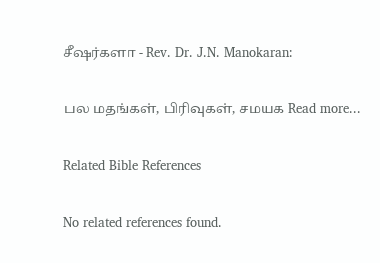சீஷர்களா - Rev. Dr. J.N. Manokaran:

பல மதங்கள், பிரிவுகள், சமயக Read more...

Related Bible References

No related references found.